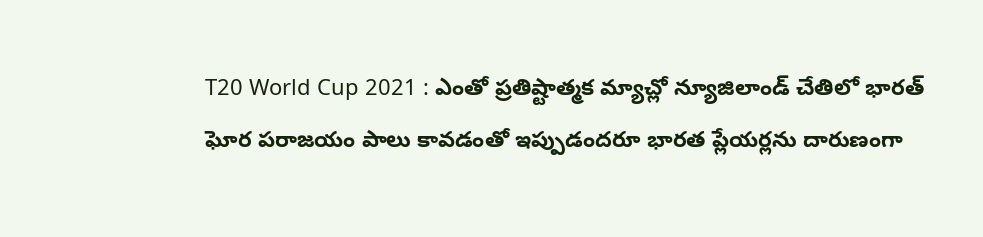T20 World Cup 2021 : ఎంతో ప్రతిష్టాత్మక మ్యాచ్లో న్యూజిలాండ్ చేతిలో భారత్ ఘోర పరాజయం పాలు కావడంతో ఇప్పుడందరూ భారత ప్లేయర్లను దారుణంగా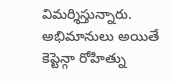విమర్శిస్తున్నారు. అభిమానులు అయితే కెప్టెన్గా రోహిత్ను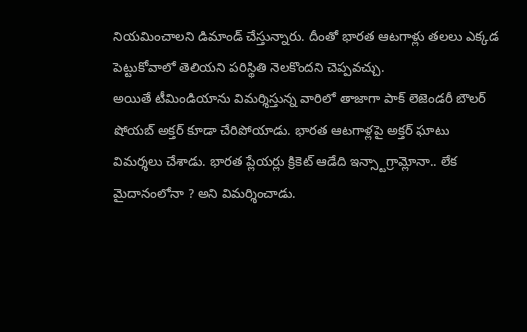నియమించాలని డిమాండ్ చేస్తున్నారు. దీంతో భారత ఆటగాళ్లు తలలు ఎక్కడ పెట్టుకోవాలో తెలియని పరిస్థితి నెలకొందని చెప్పవచ్చు.
అయితే టీమిండియాను విమర్శిస్తున్న వారిలో తాజాగా పాక్ లెజెండరీ బౌలర్ షోయబ్ అక్తర్ కూడా చేరిపోయాడు. భారత ఆటగాళ్లపై అక్తర్ ఘాటు విమర్శలు చేశాడు. భారత ప్లేయర్లు క్రికెట్ ఆడేది ఇన్స్టాగ్రామ్లోనా.. లేక మైదానంలోనా ? అని విమర్శించాడు.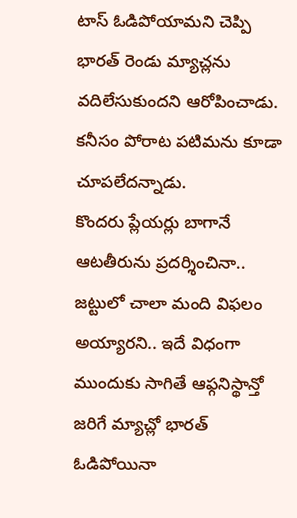టాస్ ఓడిపోయామని చెప్పి భారత్ రెండు మ్యాచ్లను వదిలేసుకుందని ఆరోపించాడు. కనీసం పోరాట పటిమను కూడా చూపలేదన్నాడు.
కొందరు ప్లేయర్లు బాగానే ఆటతీరును ప్రదర్శించినా.. జట్టులో చాలా మంది విఫలం అయ్యారని.. ఇదే విధంగా ముందుకు సాగితే ఆఫ్గనిస్థాన్తో జరిగే మ్యాచ్లో భారత్ ఓడిపోయినా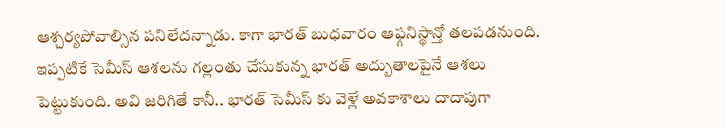ఆశ్చర్యపోవాల్సిన పనిలేదన్నాడు. కాగా భారత్ బుధవారం ఆఫ్గనిస్థాన్తో తలపడనుంది. ఇప్పటికే సెమీస్ ఆశలను గల్లంతు చేసుకున్న భారత్ అద్బుతాలపైనే ఆశలు పెట్టుకుంది. అవి జరిగితే కానీ.. భారత్ సెమీస్ కు వెళ్లే అవకాశాలు దాదాపుగా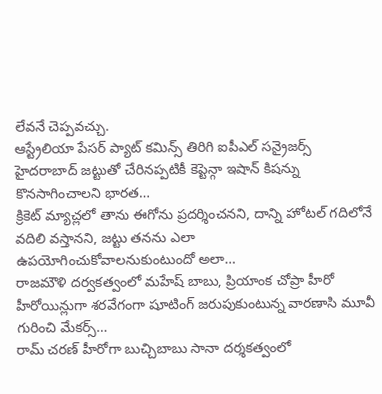లేవనే చెప్పవచ్చు.
ఆస్ట్రేలియా పేసర్ ప్యాట్ కమిన్స్ తిరిగి ఐపీఎల్ సన్రైజర్స్ హైదరాబాద్ జట్టుతో చేరినప్పటికీ కెప్టెన్గా ఇషాన్ కిషన్ను కొనసాగించాలని భారత…
క్రికెట్ మ్యాచ్లలో తాను ఈగోను ప్రదర్శించనని, దాన్ని హోటల్ గదిలోనే వదిలి వస్తానని, జట్టు తనను ఎలా ఉపయోగించుకోవాలనుకుంటుందో అలా…
రాజమౌళి దర్వకత్వంలో మహేష్ బాబు, ప్రియాంక చోప్రా హీరో హీరోయిన్లుగా శరవేగంగా షూటింగ్ జరుపుకుంటున్న వారణాసి మూవీ గురించి మేకర్స్…
రామ్ చరణ్ హీరోగా బుచ్చిబాబు సానా దర్శకత్వంలో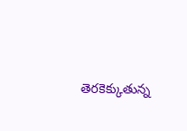తెరకెక్కుతున్న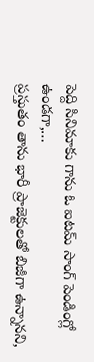పెద్ది సినిమాకు గాను ఓ ఐటమ్ సాంగ్ పెండింగ్లో ఉండగా,…
ప్రస్తుతం తాను భారీ ప్రాజెక్టులతో బిజీగా ఉన్నానని,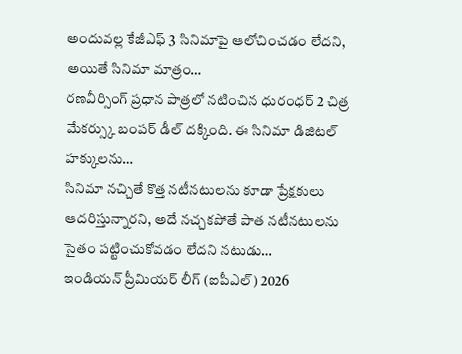అందువల్ల కేజీఎఫ్ 3 సినిమాపై ఆలోచించడం లేదని, అయితే సినిమా మాత్రం…
రణవీర్సింగ్ ప్రధాన పాత్రలో నటించిన ధురంధర్ 2 చిత్ర మేకర్స్కు బంపర్ డీల్ దక్కింది. ఈ సినిమా డిజిటల్ హక్కులను…
సినిమా నచ్చితే కొత్త నటీనటులను కూడా ప్రేక్షకులు ఆదరిస్తున్నారని, అదే నచ్చకపోతే పాత నటీనటులను సైతం పట్టించుకోవడం లేదని నటుడు…
ఇండియన్ ప్రీమియర్ లీగ్ (ఐపీఎల్) 2026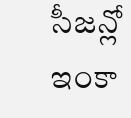సీజన్లో ఇంకా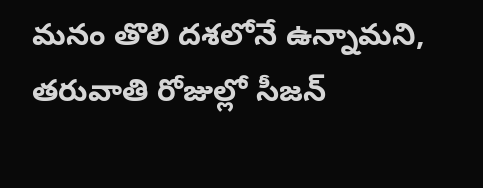మనం తొలి దశలోనే ఉన్నామని, తరువాతి రోజుల్లో సీజన్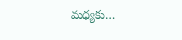మధ్యకు…